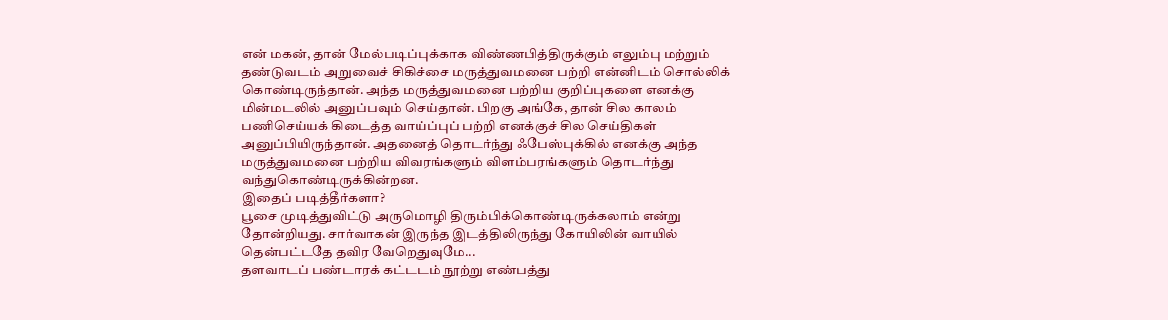என் மகன், தான் மேல்படிப்புக்காக விண்ணபித்திருக்கும் எலும்பு மற்றும் தண்டுவடம் அறுவைச் சிகிச்சை மருத்துவமனை பற்றி என்னிடம் சொல்லிக் கொண்டிருந்தான். அந்த மருத்துவமனை பற்றிய குறிப்புகளை எனக்கு மின்மடலில் அனுப்பவும் செய்தான். பிறகு அங்கே, தான் சில காலம் பணிசெய்யக் கிடைத்த வாய்ப்புப் பற்றி எனக்குச் சில செய்திகள் அனுப்பியிருந்தான். அதனைத் தொடர்ந்து ஃபேஸ்புக்கில் எனக்கு அந்த மருத்துவமனை பற்றிய விவரங்களும் விளம்பரங்களும் தொடர்ந்து வந்துகொண்டிருக்கின்றன.
இதைப் படித்தீர்களா?
பூசை முடித்துவிட்டு அருமொழி திரும்பிக்கொண்டிருக்கலாம் என்று தோன்றியது. சார்வாகன் இருந்த இடத்திலிருந்து கோயிலின் வாயில் தென்பட்டதே தவிர வேறெதுவுமே...
தளவாடப் பண்டாரக் கட்டடம் நூற்று எண்பத்து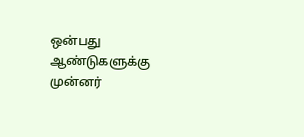ஒன்பது ஆண்டுகளுக்கு முன்னர்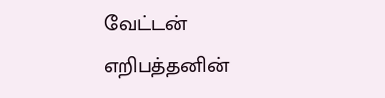வேட்டன் எறிபத்தனின்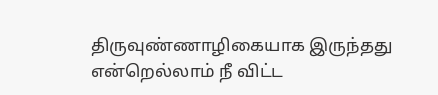திருவுண்ணாழிகையாக இருந்தது என்றெல்லாம் நீ விட்ட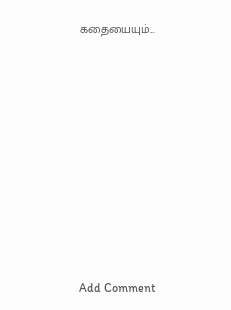கதையையும்...















Add Comment